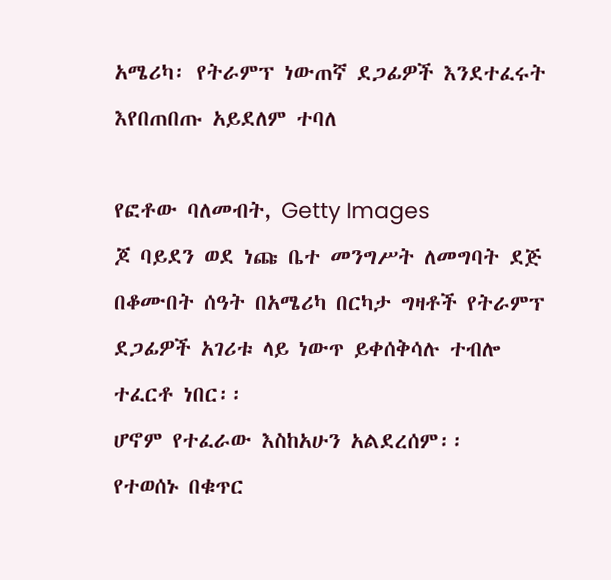አሜሪካ፡ የትራምፕ ነውጠኛ ደጋፊዎች እንደተፈሩት እየበጠበጡ አይደለም ተባለ

የፎቶው ባለመብት, Getty Images
ጆ ባይደን ወደ ነጩ ቤተ መንግሥት ለመግባት ደጅ በቆሙበት ሰዓት በአሜሪካ በርካታ ግዛቶች የትራምፕ ደጋፊዎች አገሪቱ ላይ ነውጥ ይቀሰቅሳሉ ተብሎ ተፈርቶ ነበር፡፡
ሆኖም የተፈራው እስከአሁን አልደረሰም፡፡
የተወሰኑ በቁጥር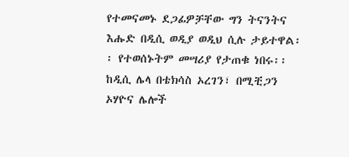የተመናመኑ ደጋፊዎቻቸው ግን ትናንትና እሑድ በዲሲ ወዲያ ወዲህ ሲሉ ታይተዋል፡፡ የተወሰኑትም መሣሪያ የታጠቁ ነበሩ፡፡
ከዲሲ ሌላ በቴክሳስ ኦረገን፣ በሚቺጋን ኦሃዮና ሌሎች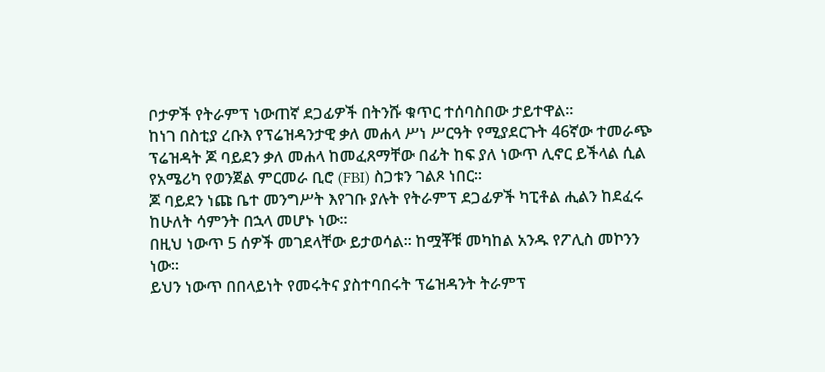ቦታዎች የትራምፕ ነውጠኛ ደጋፊዎች በትንሹ ቁጥር ተሰባስበው ታይተዋል፡፡
ከነገ በስቲያ ረቡእ የፕሬዝዳንታዊ ቃለ መሐላ ሥነ ሥርዓት የሚያደርጉት 46ኛው ተመራጭ ፕሬዝዳት ጆ ባይደን ቃለ መሐላ ከመፈጸማቸው በፊት ከፍ ያለ ነውጥ ሊኖር ይችላል ሲል የአሜሪካ የወንጀል ምርመራ ቢሮ (FBI) ስጋቱን ገልጾ ነበር፡፡
ጆ ባይደን ነጩ ቤተ መንግሥት እየገቡ ያሉት የትራምፕ ደጋፊዎች ካፒቶል ሒልን ከደፈሩ ከሁለት ሳምንት በኋላ መሆኑ ነው፡፡
በዚህ ነውጥ 5 ሰዎች መገደላቸው ይታወሳል፡፡ ከሟቾቹ መካከል አንዱ የፖሊስ መኮንን ነው፡፡
ይህን ነውጥ በበላይነት የመሩትና ያስተባበሩት ፕሬዝዳንት ትራምፕ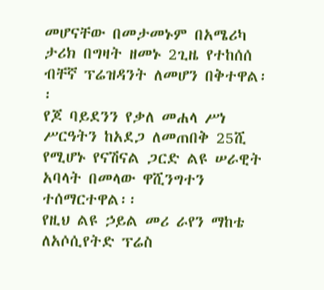መሆናቸው በመታመኑም በአሜሪካ ታሪክ በግዛት ዘመኑ 2ጊዜ የተከሰሰ ብቸኛ ፕሬዝዳንት ለመሆን በቅተዋል፡፡
የጆ ባይደንን የቃለ መሐላ ሥነ ሥርዓትን ከአደጋ ለመጠበቅ 25ሺ የሚሆኑ የናሽናል ጋርድ ልዩ ሠራዊት አባላት በመላው ዋሺንግተን ተሰማርተዋል፡፡
የዚህ ልዩ ኃይል መሪ ራየን ማከቴ ለአሶሲየትድ ፕሬስ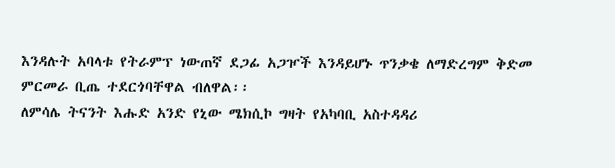እንዳሉት አባላቱ የትራምፕ ነውጠኛ ደጋፊ አጋዦች እንዳይሆኑ ጥንቃቄ ለማድረግም ቅድመ ምርመራ ቢጤ ተደርጎባቸዋል ብለዋል፡፡
ለምሳሌ ትናንት እሑድ አንድ የኒው ሜክሲኮ ግዛት የአካባቢ አስተዳዳሪ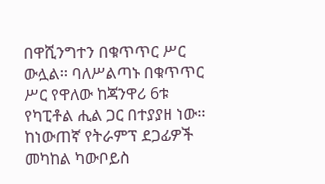በዋሺንግተን በቁጥጥር ሥር ውሏል፡፡ ባለሥልጣኑ በቁጥጥር ሥር የዋለው ከጃንዋሪ 6ቱ የካፒቶል ሒል ጋር በተያያዘ ነው፡፡
ከነውጠኛ የትራምፕ ደጋፊዎች መካከል ካውቦይስ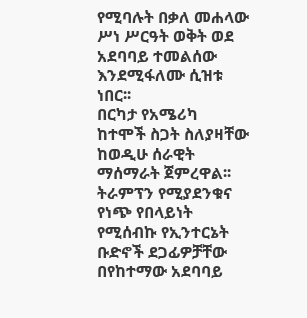የሚባሉት በቃለ መሐላው ሥነ ሥርዓት ወቅት ወደ አደባባይ ተመልሰው እንደሚፋለሙ ሲዝቱ ነበር፡፡
በርካታ የአሜሪካ ከተሞች ስጋት ስለያዛቸው ከወዲሁ ሰራዊት ማሰማራት ጀምረዋል፡፡
ትራምፕን የሚያደንቁና የነጭ የበላይነት የሚሰብኩ የኢንተርኔት ቡድኖች ደጋፊዎቻቸው በየከተማው አደባባይ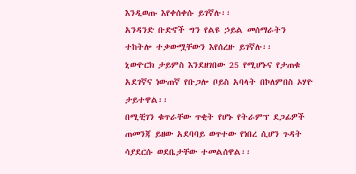እንዲወጡ እየቀሰቀሱ ይገኛሉ፡፡
አንዳንድ ቡድኖች ግን የልዩ ኃይል መሰማራትን ተከትሎ ተቃውሟቸውን እየሰረዙ ይገኛሉ፡፡
ኒውዮርክ ታይምስ እንደዘገበው 25 የሚሆኑና የታጠቁ አደገኛና ነውጠኛ የቡጋሎ ቦይስ አባላት በኮለምበስ ኦሃዮ ታይተዋል፡፡
በሚቺገን ቁጥራቸው ጥቂት የሆኑ የትራምፕ ደጋፊዎች ጠመንጃ ይዘው አደባባይ ወጥተው የነበረ ሲሆን ጉዳት ሳያደርሱ ወደቤታቸው ተመልሰዋል፡፡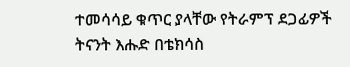ተመሳሳይ ቁጥር ያላቸው የትራምፕ ደጋፊዎች ትናንት እሑድ በቴክሳስ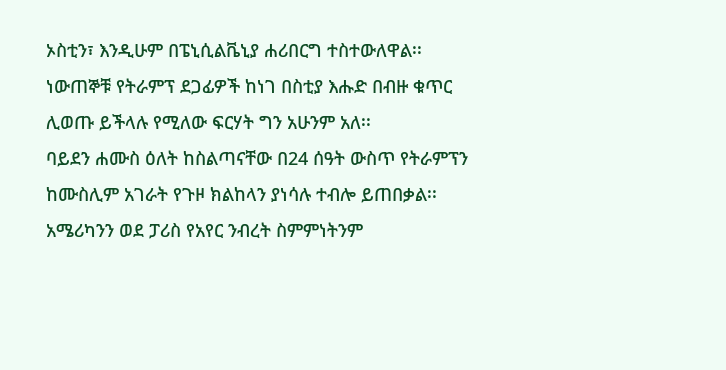ኦስቲን፣ እንዲሁም በፔኒሲልቬኒያ ሐሪበርግ ተስተውለዋል፡፡
ነውጠኞቹ የትራምፕ ደጋፊዎች ከነገ በስቲያ እሑድ በብዙ ቁጥር ሊወጡ ይችላሉ የሚለው ፍርሃት ግን አሁንም አለ፡፡
ባይደን ሐሙስ ዕለት ከስልጣናቸው በ24 ሰዓት ውስጥ የትራምፕን ከሙስሊም አገራት የጉዞ ክልከላን ያነሳሉ ተብሎ ይጠበቃል፡፡
አሜሪካንን ወደ ፓሪስ የአየር ንብረት ስምምነትንም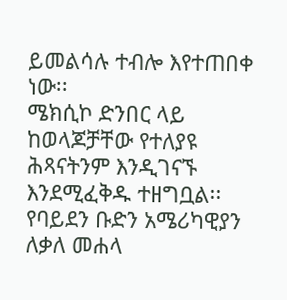ይመልሳሉ ተብሎ እየተጠበቀ ነው፡፡
ሜክሲኮ ድንበር ላይ ከወላጆቻቸው የተለያዩ ሕጻናትንም እንዲገናኙ እንደሚፈቅዱ ተዘግቧል፡፡
የባይደን ቡድን አሜሪካዊያን ለቃለ መሐላ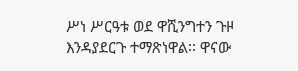ሥነ ሥርዓቱ ወደ ዋሺንግተን ጉዞ እንዳያደርጉ ተማጽነዋል፡፡ ዋናው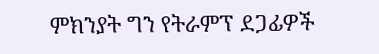ምክንያት ግን የትራምፕ ደጋፊዎች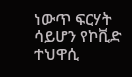ነውጥ ፍርሃት ሳይሆን የኮቪድ ተህዋሲ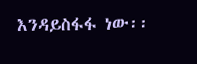እንዳይስፋፋ ነው፡፡